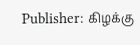Publisher: கிழக்கு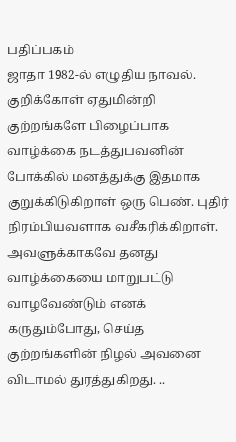பதிப்பகம்
ஜாதா 1982-ல் எழுதிய நாவல். குறிக்கோள் ஏதுமின்றி குற்றங்களே பிழைப்பாக வாழ்க்கை நடத்துபவனின் போக்கில் மனத்துக்கு இதமாக குறுக்கிடுகிறாள் ஒரு பெண். புதிர் நிரம்பியவளாக வசீகரிக்கிறாள். அவளுக்காகவே தனது வாழ்க்கையை மாறுபட்டு வாழவேண்டும் எனக் கருதும்போது, செய்த குற்றங்களின் நிழல் அவனை விடாமல் துரத்துகிறது. ..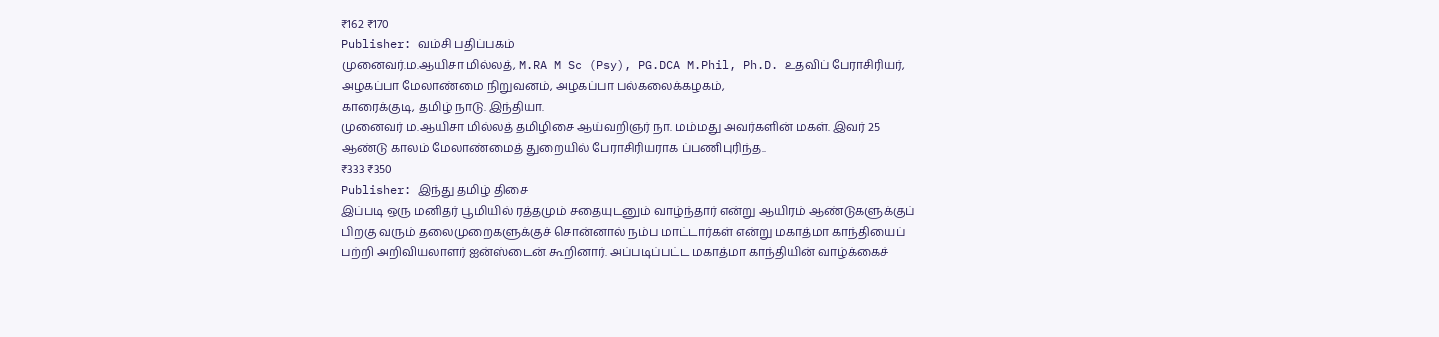₹162 ₹170
Publisher: வம்சி பதிப்பகம்
முனைவர்.ம.ஆயிசா மில்லத், M.RA M Sc (Psy), PG.DCA M.Phil, Ph.D. உதவிப் பேராசிரியர், அழகப்பா மேலாண்மை நிறுவனம், அழகப்பா பல்கலைக்கழகம்,
காரைக்குடி, தமிழ் நாடு. இந்தியா.
முனைவர் ம.ஆயிசா மில்லத் தமிழிசை ஆய்வறிஞர் நா. மம்மது அவர்களின் மகள். இவர் 25 ஆண்டு காலம் மேலாண்மைத் துறையில் பேராசிரியராக ப்பணிபுரிந்த..
₹333 ₹350
Publisher: இந்து தமிழ் திசை
இப்படி ஒரு மனிதர் பூமியில் ரத்தமும் சதையுடனும் வாழ்ந்தார் என்று ஆயிரம் ஆண்டுகளுக்குப் பிறகு வரும் தலைமுறைகளுக்குச் சொன்னால் நம்ப மாட்டார்கள் என்று மகாத்மா காந்தியைப் பற்றி அறிவியலாளர் ஐன்ஸ்டைன் கூறினார். அப்படிப்பட்ட மகாத்மா காந்தியின் வாழ்க்கைச்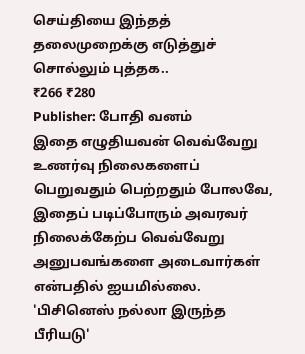செய்தியை இந்தத் தலைமுறைக்கு எடுத்துச் சொல்லும் புத்தக..
₹266 ₹280
Publisher: போதி வனம்
இதை எழுதியவன் வெவ்வேறு உணர்வு நிலைகளைப் பெறுவதும் பெற்றதும் போலவே, இதைப் படிப்போரும் அவரவர் நிலைக்கேற்ப வெவ்வேறு அனுபவங்களை அடைவார்கள் என்பதில் ஐயமில்லை. 'பிசினெஸ் நல்லா இருந்த பீரியடு'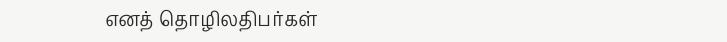எனத் தொழிலதிபர்கள்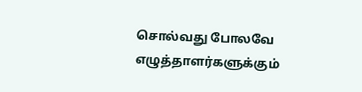சொல்வது போலவே எழுத்தாளர்களுக்கும்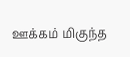ஊக்கம் மிகுந்த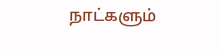நாட்களும்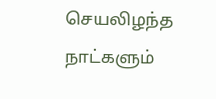செயலிழந்த நாட்களும்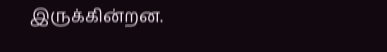இருக்கின்றன.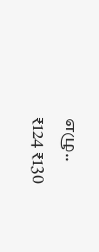எழு..
₹124 ₹130